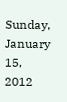Sunday, January 15, 2012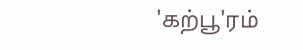'கற்பூ'ரம்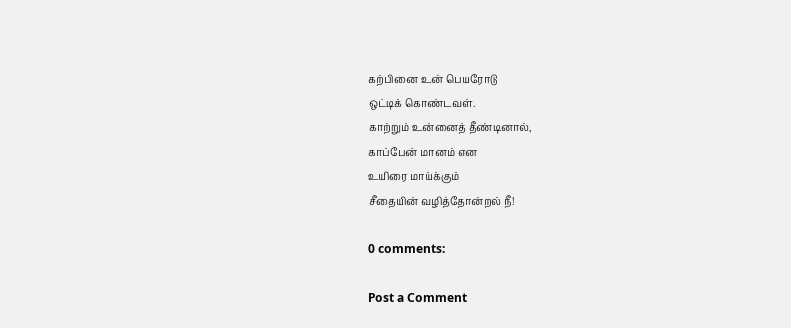கற்பினை உன் பெயரோடு
ஒட்டிக் கொண்டவள்.
காற்றும் உன்னைத் தீண்டினால்,
காப்பேன் மானம் என
உயிரை மாய்க்கும்
சீதையின் வழித்தோன்றல் நீ!

0 comments:

Post a Comment